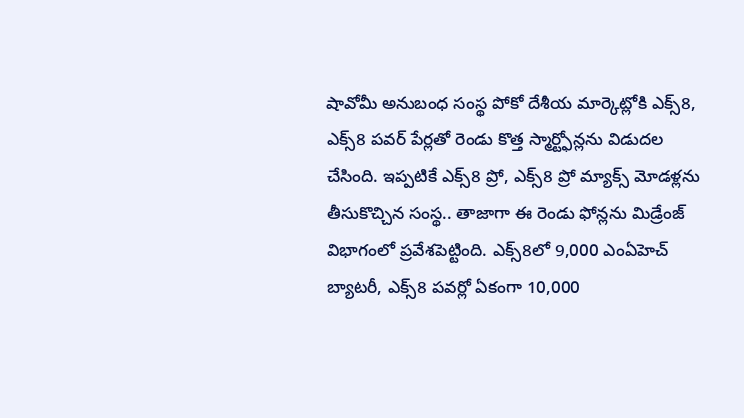షావోమీ అనుబంధ సంస్థ పోకో దేశీయ మార్కెట్లోకి ఎక్స్8, ఎక్స్8 పవర్ పేర్లతో రెండు కొత్త స్మార్ట్ఫోన్లను విడుదల చేసింది. ఇప్పటికే ఎక్స్8 ప్రో, ఎక్స్8 ప్రో మ్యాక్స్ మోడళ్లను తీసుకొచ్చిన సంస్థ.. తాజాగా ఈ రెండు ఫోన్లను మిడ్రేంజ్ విభాగంలో ప్రవేశపెట్టింది. ఎక్స్8లో 9,000 ఎంఏహెచ్ బ్యాటరీ, ఎక్స్8 పవర్లో ఏకంగా 10,000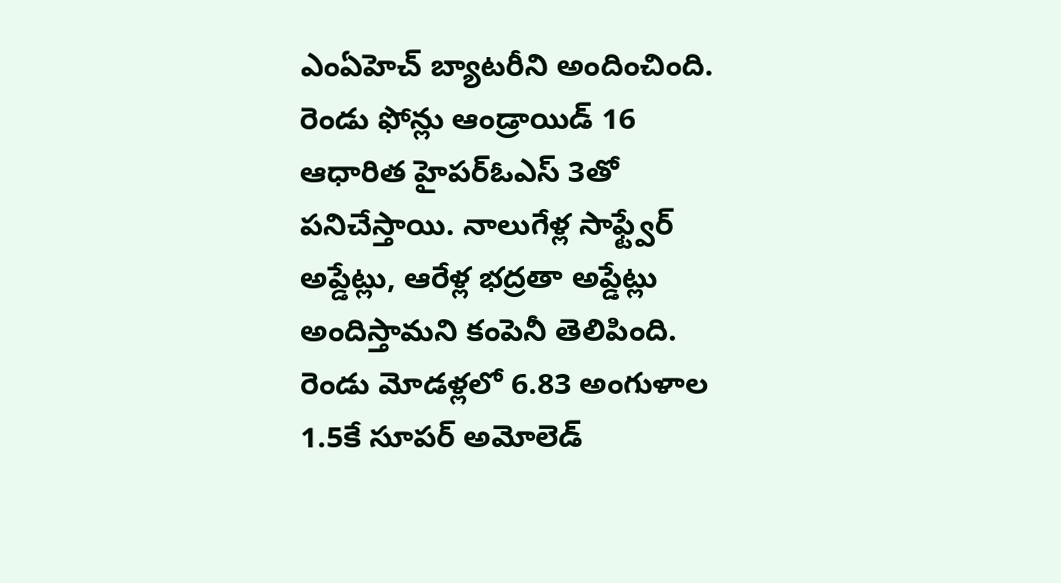ఎంఏహెచ్ బ్యాటరీని అందించింది. రెండు ఫోన్లు ఆండ్రాయిడ్ 16 ఆధారిత హైపర్ఓఎస్ 3తో పనిచేస్తాయి. నాలుగేళ్ల సాఫ్ట్వేర్ అప్డేట్లు, ఆరేళ్ల భద్రతా అప్డేట్లు అందిస్తామని కంపెనీ తెలిపింది.
రెండు మోడళ్లలో 6.83 అంగుళాల 1.5కే సూపర్ అమోలెడ్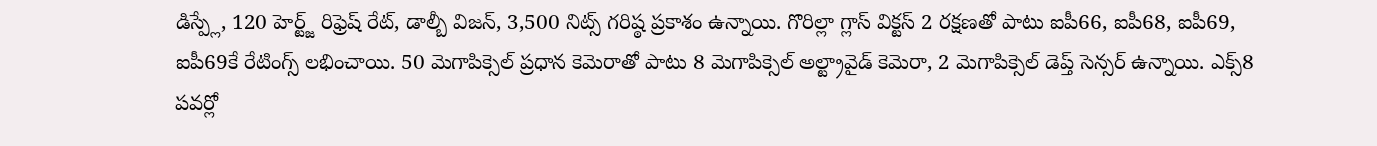డిస్ప్లే, 120 హెర్ట్జ్ రిఫ్రెష్ రేట్, డాల్బీ విజన్, 3,500 నిట్స్ గరిష్ఠ ప్రకాశం ఉన్నాయి. గొరిల్లా గ్లాస్ విక్టస్ 2 రక్షణతో పాటు ఐపీ66, ఐపీ68, ఐపీ69, ఐపీ69కే రేటింగ్స్ లభించాయి. 50 మెగాపిక్సెల్ ప్రధాన కెమెరాతో పాటు 8 మెగాపిక్సెల్ అల్ట్రావైడ్ కెమెరా, 2 మెగాపిక్సెల్ డెప్త్ సెన్సర్ ఉన్నాయి. ఎక్స్8 పవర్లో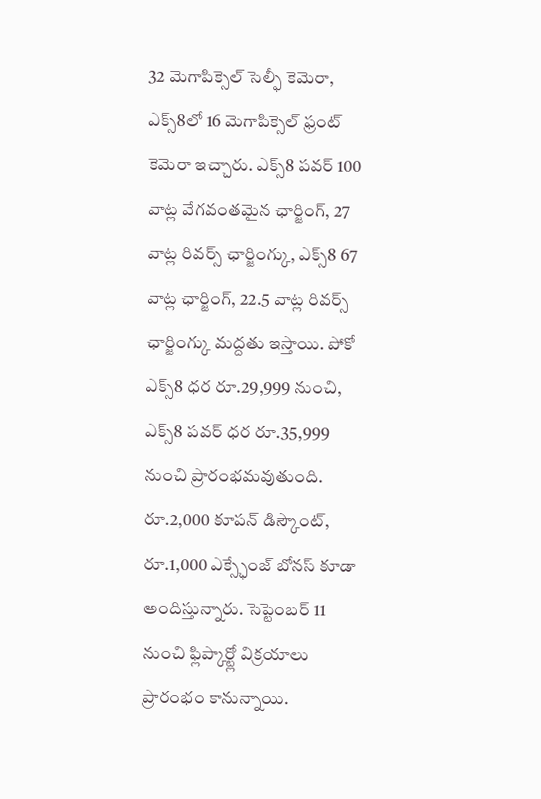32 మెగాపిక్సెల్ సెల్ఫీ కెమెరా, ఎక్స్8లో 16 మెగాపిక్సెల్ ఫ్రంట్ కెమెరా ఇచ్చారు. ఎక్స్8 పవర్ 100 వాట్ల వేగవంతమైన ఛార్జింగ్, 27 వాట్ల రివర్స్ ఛార్జింగ్కు, ఎక్స్8 67 వాట్ల ఛార్జింగ్, 22.5 వాట్ల రివర్స్ ఛార్జింగ్కు మద్దతు ఇస్తాయి. పోకో ఎక్స్8 ధర రూ.29,999 నుంచి, ఎక్స్8 పవర్ ధర రూ.35,999 నుంచి ప్రారంభమవుతుంది. రూ.2,000 కూపన్ డిస్కౌంట్, రూ.1,000 ఎక్స్ఛేంజ్ బోనస్ కూడా అందిస్తున్నారు. సెప్టెంబర్ 11 నుంచి ఫ్లిప్కార్ట్లో విక్రయాలు ప్రారంభం కానున్నాయి.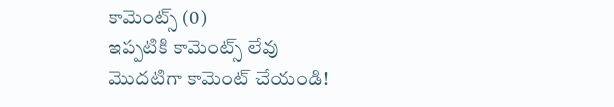కామెంట్స్ (0)
ఇప్పటికి కామెంట్స్ లేవు
మొదటిగా కామెంట్ చేయండి!